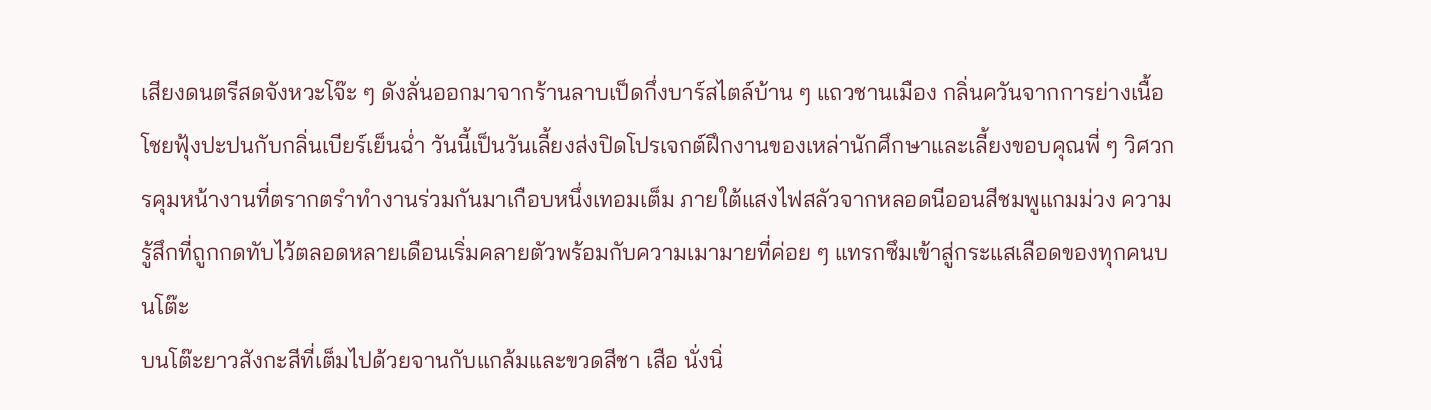เสียงดนตรีสดจังหวะโจ๊ะ ๆ ดังลั่นออกมาจากร้านลาบเป็ดกึ่งบาร์สไตล์บ้าน ๆ แถวชานเมือง กลิ่นควันจากการย่างเนื้อโชยฟุ้งปะปนกับกลิ่นเบียร์เย็นฉ่ำ วันนี้เป็นวันเลี้ยงส่งปิดโปรเจกต์ฝึกงานของเหล่านักศึกษาและเลี้ยงขอบคุณพี่ ๆ วิศวกรคุมหน้างานที่ตรากตรำทำงานร่วมกันมาเกือบหนึ่งเทอมเต็ม ภายใต้แสงไฟสลัวจากหลอดนีออนสีชมพูแกมม่วง ความรู้สึกที่ถูกกดทับไว้ตลอดหลายเดือนเริ่มคลายตัวพร้อมกับความเมามายที่ค่อย ๆ แทรกซึมเข้าสู่กระแสเลือดของทุกคนบนโต๊ะ
บนโต๊ะยาวสังกะสีที่เต็มไปด้วยจานกับแกล้มและขวดสีชา เสือ นั่งนิ่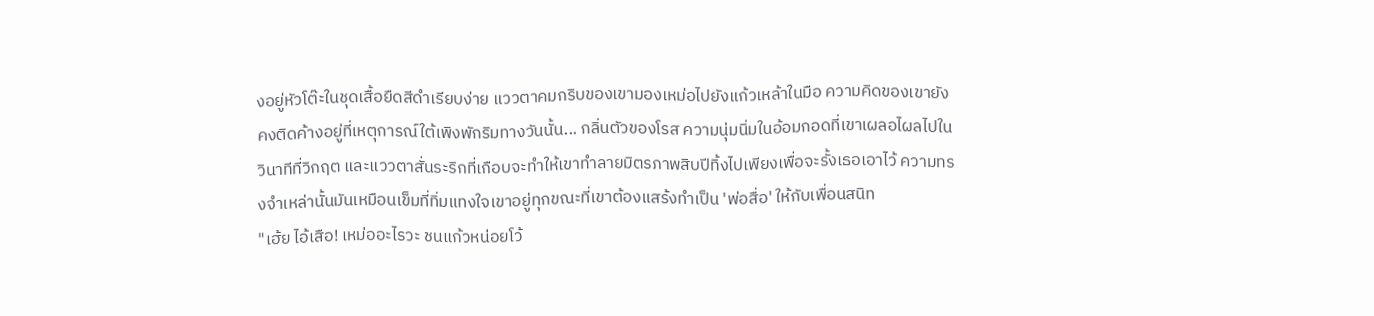งอยู่หัวโต๊ะในชุดเสื้อยืดสีดำเรียบง่าย แววตาคมกริบของเขามองเหม่อไปยังแก้วเหล้าในมือ ความคิดของเขายังคงติดค้างอยู่ที่เหตุการณ์ใต้เพิงพักริมทางวันนั้น... กลิ่นตัวของโรส ความนุ่มนิ่มในอ้อมกอดที่เขาเผลอไผลไปในวินาทีที่วิกฤต และแววตาสั่นระริกที่เกือบจะทำให้เขาทำลายมิตรภาพสิบปีทิ้งไปเพียงเพื่อจะรั้งเธอเอาไว้ ความทรงจำเหล่านั้นมันเหมือนเข็มที่ทิ่มแทงใจเขาอยู่ทุกขณะที่เขาต้องแสร้งทำเป็น 'พ่อสื่อ' ให้กับเพื่อนสนิท
"เฮ้ย ไอ้เสือ! เหม่ออะไรวะ ชนแก้วหน่อยโว้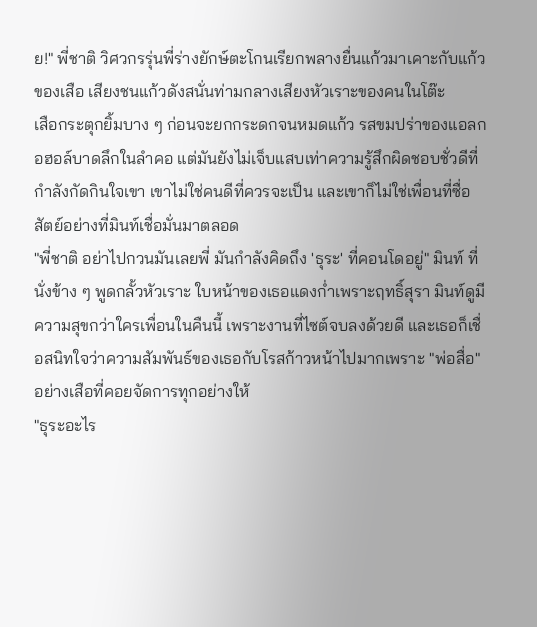ย!" พี่ชาติ วิศวกรรุ่นพี่ร่างยักษ์ตะโกนเรียกพลางยื่นแก้วมาเคาะกับแก้วของเสือ เสียงชนแก้วดังสนั่นท่ามกลางเสียงหัวเราะของคนในโต๊ะ
เสือกระตุกยิ้มบาง ๆ ก่อนจะยกกระดกจนหมดแก้ว รสขมปร่าของแอลกอฮอล์บาดลึกในลำคอ แต่มันยังไม่เจ็บแสบเท่าความรู้สึกผิดชอบชั่วดีที่กำลังกัดกินใจเขา เขาไม่ใช่คนดีที่ควรจะเป็น และเขาก็ไม่ใช่เพื่อนที่ซื่อสัตย์อย่างที่มินท์เชื่อมั่นมาตลอด
"พี่ชาติ อย่าไปกวนมันเลยพี่ มันกำลังคิดถึง 'ธุระ' ที่คอนโดอยู่" มินท์ ที่นั่งข้าง ๆ พูดกลั้วหัวเราะ ใบหน้าของเธอแดงก่ำเพราะฤทธิ์สุรา มินท์ดูมีความสุขกว่าใครเพื่อนในคืนนี้ เพราะงานที่ไซต์จบลงด้วยดี และเธอก็เชื่อสนิทใจว่าความสัมพันธ์ของเธอกับโรสก้าวหน้าไปมากเพราะ "พ่อสื่อ" อย่างเสือที่คอยจัดการทุกอย่างให้
"ธุระอะไร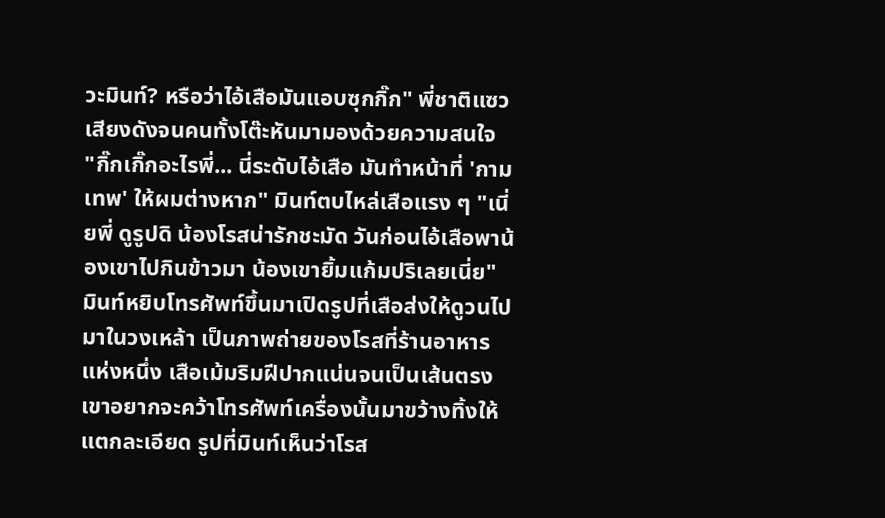วะมินท์? หรือว่าไอ้เสือมันแอบซุกกิ๊ก" พี่ชาติแซวเสียงดังจนคนทั้งโต๊ะหันมามองด้วยความสนใจ
"กิ๊กเกิ๊กอะไรพี่... นี่ระดับไอ้เสือ มันทำหน้าที่ 'กามเทพ' ให้ผมต่างหาก" มินท์ตบไหล่เสือแรง ๆ "เนี่ยพี่ ดูรูปดิ น้องโรสน่ารักชะมัด วันก่อนไอ้เสือพาน้องเขาไปกินข้าวมา น้องเขายิ้มแก้มปริเลยเนี่ย"
มินท์หยิบโทรศัพท์ขึ้นมาเปิดรูปที่เสือส่งให้ดูวนไปมาในวงเหล้า เป็นภาพถ่ายของโรสที่ร้านอาหารแห่งหนึ่ง เสือเม้มริมฝีปากแน่นจนเป็นเส้นตรง เขาอยากจะคว้าโทรศัพท์เครื่องนั้นมาขว้างทิ้งให้แตกละเอียด รูปที่มินท์เห็นว่าโรส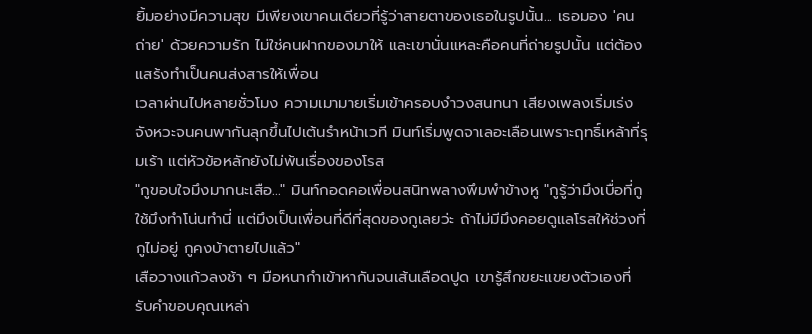ยิ้มอย่างมีความสุข มีเพียงเขาคนเดียวที่รู้ว่าสายตาของเธอในรูปนั้น... เธอมอง 'คนถ่าย' ด้วยความรัก ไม่ใช่คนฝากของมาให้ และเขานั่นแหละคือคนที่ถ่ายรูปนั้น แต่ต้องแสร้งทำเป็นคนส่งสารให้เพื่อน
เวลาผ่านไปหลายชั่วโมง ความเมามายเริ่มเข้าครอบงำวงสนทนา เสียงเพลงเริ่มเร่งจังหวะจนคนพากันลุกขึ้นไปเต้นรำหน้าเวที มินท์เริ่มพูดจาเลอะเลือนเพราะฤทธิ์เหล้าที่รุมเร้า แต่หัวข้อหลักยังไม่พ้นเรื่องของโรส
"กูขอบใจมึงมากนะเสือ..." มินท์กอดคอเพื่อนสนิทพลางพึมพำข้างหู "กูรู้ว่ามึงเบื่อที่กูใช้มึงทำโน่นทำนี่ แต่มึงเป็นเพื่อนที่ดีที่สุดของกูเลยว่ะ ถ้าไม่มีมึงคอยดูแลโรสให้ช่วงที่กูไม่อยู่ กูคงบ้าตายไปแล้ว"
เสือวางแก้วลงช้า ๆ มือหนากำเข้าหากันจนเส้นเลือดปูด เขารู้สึกขยะแขยงตัวเองที่รับคำขอบคุณเหล่า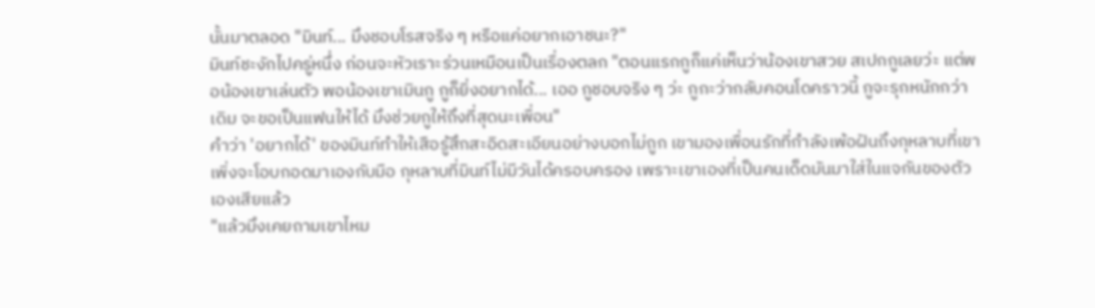นั้นมาตลอด "มินท์... มึงชอบโรสจริง ๆ หรือแค่อยากเอาชนะ?"
มินท์ชะงักไปครู่หนึ่ง ก่อนจะหัวเราะร่วนเหมือนเป็นเรื่องตลก "ตอนแรกกูก็แค่เห็นว่าน้องเขาสวย สเปกกูเลยว่ะ แต่พอน้องเขาเล่นตัว พอน้องเขาเมินกู กูก็ยิ่งอยากได้... เออ กูชอบจริง ๆ ว่ะ กูกะว่ากลับคอนโดคราวนี้ กูจะรุกหนักกว่าเดิม จะขอเป็นแฟนให้ได้ มึงช่วยกูให้ถึงที่สุดนะเพื่อน"
คำว่า 'อยากได้' ของมินท์ทำให้เสือรู้สึกสะอิดสะเอียนอย่างบอกไม่ถูก เขามองเพื่อนรักที่กำลังเพ้อฝันถึงกุหลาบที่เขาเพิ่งจะโอบกอดมาเองกับมือ กุหลาบที่มินท์ไม่มีวันได้ครอบครอง เพราะเขาเองที่เป็นคนเด็ดมันมาใส่ในแจกันของตัวเองเสียแล้ว
"แล้วมึงเคยถามเขาไหม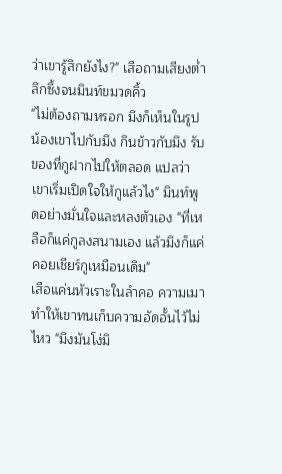ว่าเขารู้สึกยังไง?" เสือถามเสียงต่ำ ลึกซึ้งจนมินท์ขมวดคิ้ว
"ไม่ต้องถามหรอก มึงก็เห็นในรูป น้องเขาไปกับมึง กินข้าวกับมึง รับของที่กูฝากไปให้ตลอด แปลว่าเขาเริ่มเปิดใจให้กูแล้วไง" มินท์พูดอย่างมั่นใจและหลงตัวเอง "ที่เหลือก็แค่กูลงสนามเอง แล้วมึงก็แค่คอยเชียร์กูเหมือนเดิม"
เสือแค่นหัวเราะในลำคอ ความเมาทำให้เขาทนเก็บความอัดอั้นไว้ไม่ไหว "มึงมันโง่มิ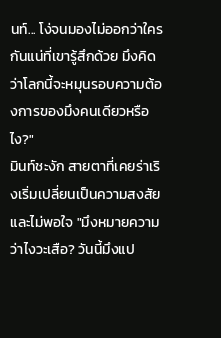นท์... โง่จนมองไม่ออกว่าใครกันแน่ที่เขารู้สึกด้วย มึงคิดว่าโลกนี้จะหมุนรอบความต้องการของมึงคนเดียวหรือไง?"
มินท์ชะงัก สายตาที่เคยร่าเริงเริ่มเปลี่ยนเป็นความสงสัยและไม่พอใจ "มึงหมายความว่าไงวะเสือ? วันนี้มึงแป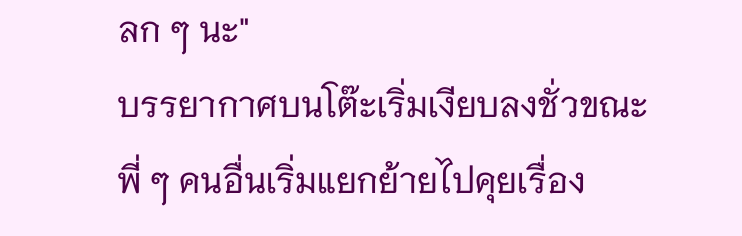ลก ๆ นะ"
บรรยากาศบนโต๊ะเริ่มเงียบลงชั่วขณะ พี่ ๆ คนอื่นเริ่มแยกย้ายไปคุยเรื่อง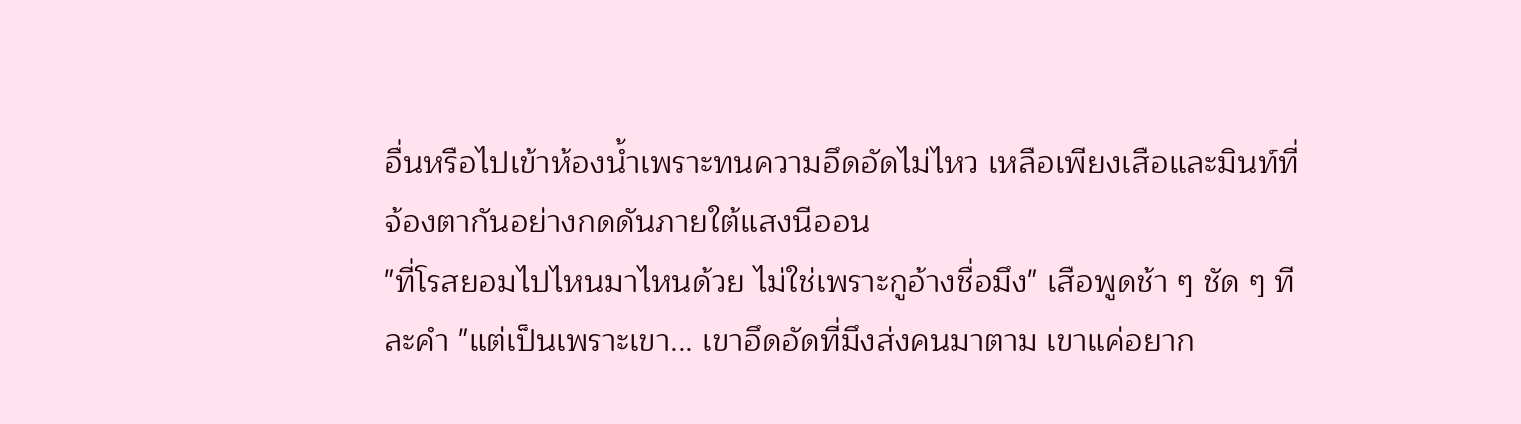อื่นหรือไปเข้าห้องน้ำเพราะทนความอึดอัดไม่ไหว เหลือเพียงเสือและมินท์ที่จ้องตากันอย่างกดดันภายใต้แสงนีออน
"ที่โรสยอมไปไหนมาไหนด้วย ไม่ใช่เพราะกูอ้างชื่อมึง" เสือพูดช้า ๆ ชัด ๆ ทีละคำ "แต่เป็นเพราะเขา... เขาอึดอัดที่มึงส่งคนมาตาม เขาแค่อยาก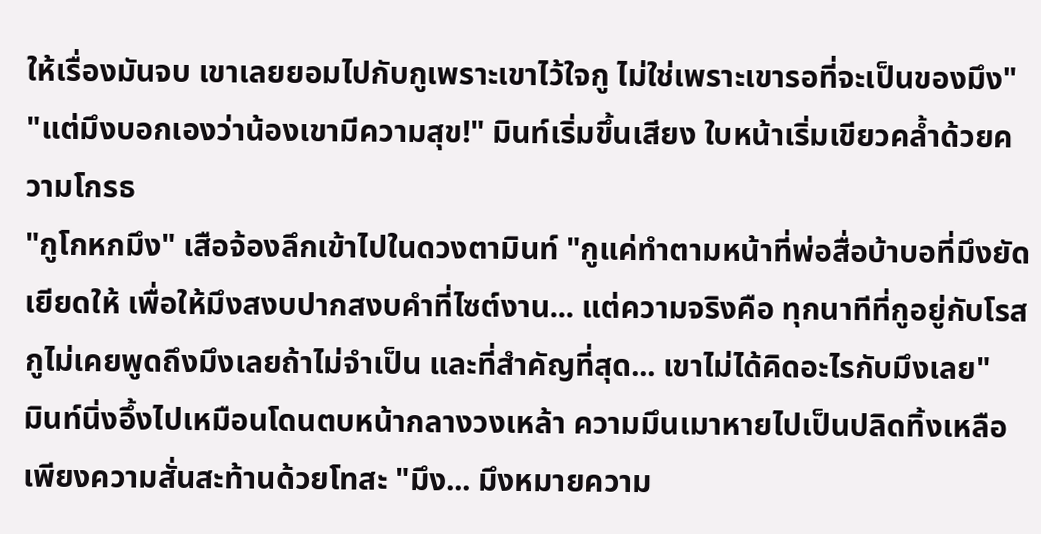ให้เรื่องมันจบ เขาเลยยอมไปกับกูเพราะเขาไว้ใจกู ไม่ใช่เพราะเขารอที่จะเป็นของมึง"
"แต่มึงบอกเองว่าน้องเขามีความสุข!" มินท์เริ่มขึ้นเสียง ใบหน้าเริ่มเขียวคล้ำด้วยความโกรธ
"กูโกหกมึง" เสือจ้องลึกเข้าไปในดวงตามินท์ "กูแค่ทำตามหน้าที่พ่อสื่อบ้าบอที่มึงยัดเยียดให้ เพื่อให้มึงสงบปากสงบคำที่ไซต์งาน... แต่ความจริงคือ ทุกนาทีที่กูอยู่กับโรส กูไม่เคยพูดถึงมึงเลยถ้าไม่จำเป็น และที่สำคัญที่สุด... เขาไม่ได้คิดอะไรกับมึงเลย"
มินท์นิ่งอึ้งไปเหมือนโดนตบหน้ากลางวงเหล้า ความมึนเมาหายไปเป็นปลิดทิ้งเหลือเพียงความสั่นสะท้านด้วยโทสะ "มึง... มึงหมายความ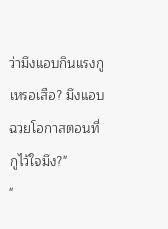ว่ามึงแอบกินแรงกูเหรอเสือ? มึงแอบฉวยโอกาสตอนที่กูไว้ใจมึง?"
"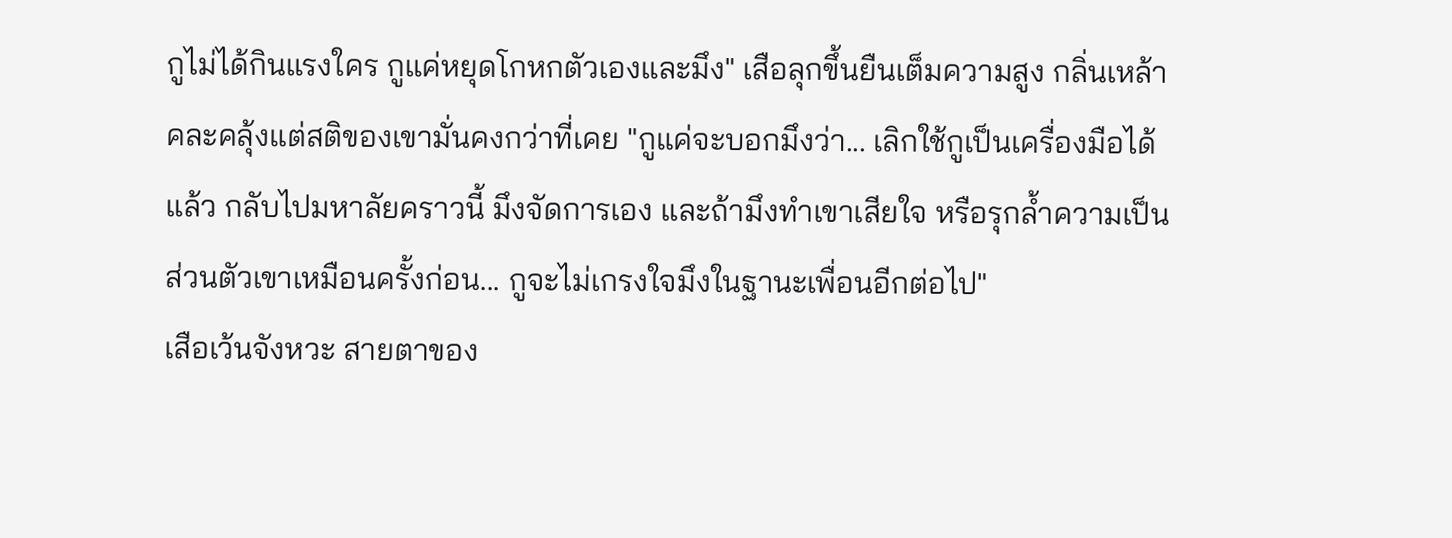กูไม่ได้กินแรงใคร กูแค่หยุดโกหกตัวเองและมึง" เสือลุกขึ้นยืนเต็มความสูง กลิ่นเหล้าคละคลุ้งแต่สติของเขามั่นคงกว่าที่เคย "กูแค่จะบอกมึงว่า... เลิกใช้กูเป็นเครื่องมือได้แล้ว กลับไปมหาลัยคราวนี้ มึงจัดการเอง และถ้ามึงทำเขาเสียใจ หรือรุกล้ำความเป็นส่วนตัวเขาเหมือนครั้งก่อน... กูจะไม่เกรงใจมึงในฐานะเพื่อนอีกต่อไป"
เสือเว้นจังหวะ สายตาของ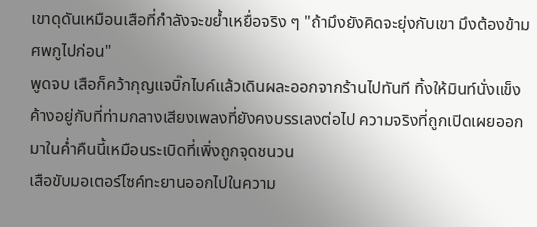เขาดุดันเหมือนเสือที่กำลังจะขย้ำเหยื่อจริง ๆ "ถ้ามึงยังคิดจะยุ่งกับเขา มึงต้องข้ามศพกูไปก่อน"
พูดจบ เสือก็คว้ากุญแจบิ๊กไบค์แล้วเดินผละออกจากร้านไปทันที ทิ้งให้มินท์นั่งแข็งค้างอยู่กับที่ท่ามกลางเสียงเพลงที่ยังคงบรรเลงต่อไป ความจริงที่ถูกเปิดเผยออกมาในค่ำคืนนี้เหมือนระเบิดที่เพิ่งถูกจุดชนวน
เสือขับมอเตอร์ไซค์ทะยานออกไปในความ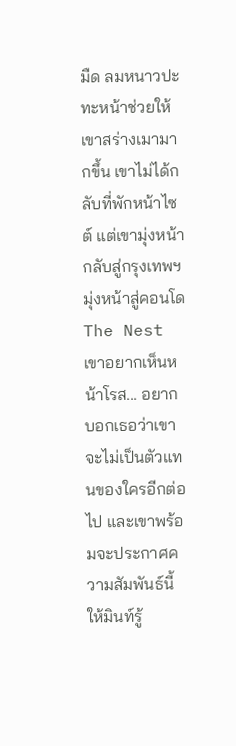มืด ลมหนาวปะทะหน้าช่วยให้เขาสร่างเมามากขึ้น เขาไม่ได้กลับที่พักหน้าไซต์ แต่เขามุ่งหน้ากลับสู่กรุงเทพฯ มุ่งหน้าสู่คอนโด The Nest เขาอยากเห็นหน้าโรส... อยากบอกเธอว่าเขาจะไม่เป็นตัวแทนของใครอีกต่อไป และเขาพร้อมจะประกาศความสัมพันธ์นี้ให้มินท์รู้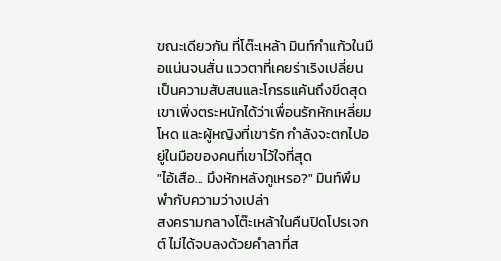ขณะเดียวกัน ที่โต๊ะเหล้า มินท์กำแก้วในมือแน่นจนสั่น แววตาที่เคยร่าเริงเปลี่ยนเป็นความสับสนและโกรธแค้นถึงขีดสุด เขาเพิ่งตระหนักได้ว่าเพื่อนรักหักเหลี่ยมโหด และผู้หญิงที่เขารัก กำลังจะตกไปอยู่ในมือของคนที่เขาไว้ใจที่สุด
"ไอ้เสือ... มึงหักหลังกูเหรอ?" มินท์พึมพำกับความว่างเปล่า
สงครามกลางโต๊ะเหล้าในคืนปิดโปรเจกต์ ไม่ได้จบลงด้วยคำลาที่ส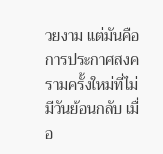วยงาม แต่มันคือการประกาศสงครามครั้งใหม่ที่ไม่มีวันย้อนกลับ เมื่อ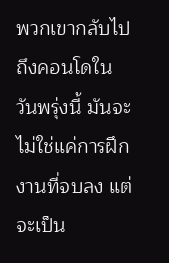พวกเขากลับไปถึงคอนโดในวันพรุ่งนี้ มันจะไม่ใช่แค่การฝึกงานที่จบลง แต่จะเป็น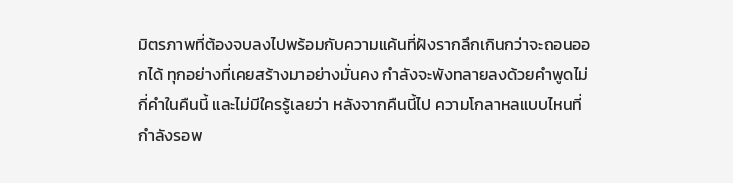มิตรภาพที่ต้องจบลงไปพร้อมกับความแค้นที่ฝังรากลึกเกินกว่าจะถอนออกได้ ทุกอย่างที่เคยสร้างมาอย่างมั่นคง กำลังจะพังทลายลงด้วยคำพูดไม่กี่คำในคืนนี้ และไม่มีใครรู้เลยว่า หลังจากคืนนี้ไป ความโกลาหลแบบไหนที่กำลังรอพ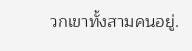วกเขาทั้งสามคนอยู่.